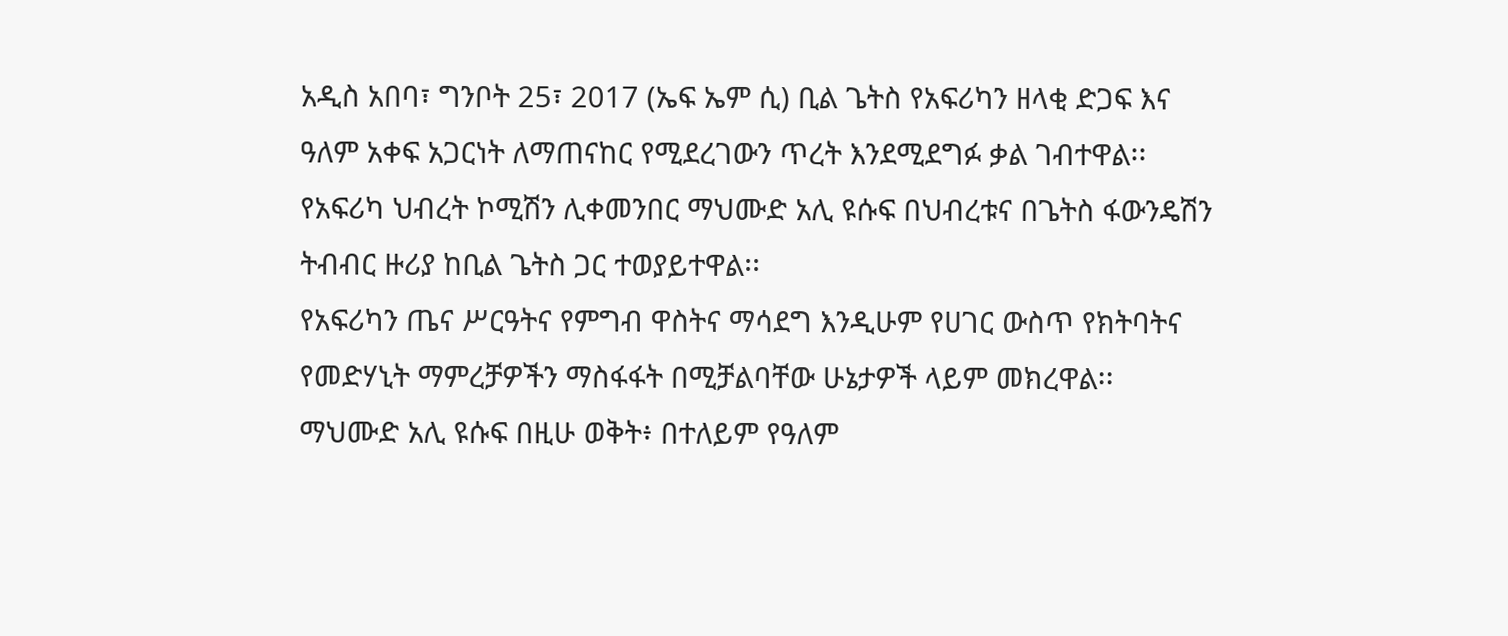አዲስ አበባ፣ ግንቦት 25፣ 2017 (ኤፍ ኤም ሲ) ቢል ጌትስ የአፍሪካን ዘላቂ ድጋፍ እና ዓለም አቀፍ አጋርነት ለማጠናከር የሚደረገውን ጥረት እንደሚደግፉ ቃል ገብተዋል፡፡
የአፍሪካ ህብረት ኮሚሽን ሊቀመንበር ማህሙድ አሊ ዩሱፍ በህብረቱና በጌትስ ፋውንዴሽን ትብብር ዙሪያ ከቢል ጌትስ ጋር ተወያይተዋል፡፡
የአፍሪካን ጤና ሥርዓትና የምግብ ዋስትና ማሳደግ እንዲሁም የሀገር ውስጥ የክትባትና የመድሃኒት ማምረቻዎችን ማስፋፋት በሚቻልባቸው ሁኔታዎች ላይም መክረዋል፡፡
ማህሙድ አሊ ዩሱፍ በዚሁ ወቅት፥ በተለይም የዓለም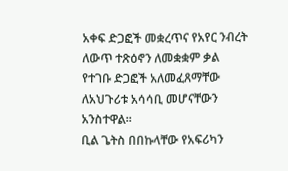አቀፍ ድጋፎች መቋረጥና የአየር ንብረት ለውጥ ተጽዕኖን ለመቋቋም ቃል የተገቡ ድጋፎች አለመፈጸማቸው ለአህጉሪቱ አሳሳቢ መሆናቸውን አንስተዋል፡፡
ቢል ጌትስ በበኩላቸው የአፍሪካን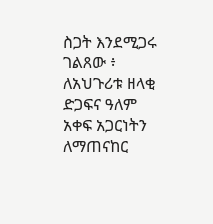ስጋት እንደሚጋሩ ገልጸው ፥ ለአህጉሪቱ ዘላቂ ድጋፍና ዓለም አቀፍ አጋርነትን ለማጠናከር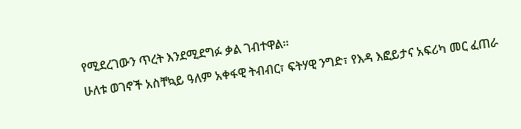የሚደረገውን ጥረት እንደሚደግፉ ቃል ገብተዋል፡፡
ሁለቱ ወገኖች አስቸኳይ ዓለም አቀፋዊ ትብብር፣ ፍትሃዊ ንግድ፣ የእዳ እፎይታና አፍሪካ መር ፈጠራ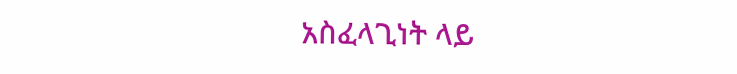አስፈላጊነት ላይ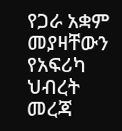የጋራ አቋም መያዛቸውን የአፍሪካ ህብረት መረጃ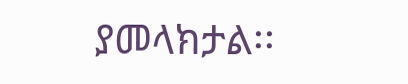ያመላክታል፡፡